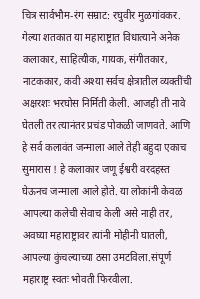चित्र सार्वभौम-रंग सम्राट: रघुवीर मुळगांवकर.
गेल्या शतकात या महाराष्ट्रात विधात्याने अनेक कलाकार, साहित्यीक, गायक, संगीतकार, नाटककार, कवी अश्या सर्वच क्षेत्रातील व्यक्तींची अक्षरशः भरघोस निर्मिती केली. आजही ती नावे घेतली तर त्यानंतर प्रचंड पोकळी जाणवते. आणि हे सर्व कलावंत जन्माला आले तेही बहुदा एकाच सुमारास ! हे कलाकार जणू ईश्वरी वरदहस्त घेऊनच जन्माला आले होते. या लोकांनी केवळ आपल्या कलेची सेवाच केली असे नाही तर, अवघ्या महाराष्ट्रावर त्यांनी मोहीनी घातली, आपल्या कुंचल्याच्या ठसा उमटविला.संपूर्ण महाराष्ट्र स्वतः भोवती फिरवीला.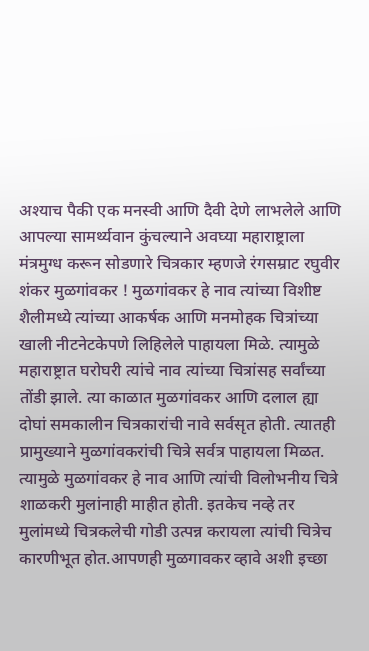अश्याच पैकी एक मनस्वी आणि दैवी देणे लाभलेले आणि आपल्या सामर्थ्यवान कुंचल्याने अवघ्या महाराष्ट्राला मंत्रमुग्ध करून सोडणारे चित्रकार म्हणजे रंगसम्राट रघुवीर शंकर मुळगांवकर ! मुळगांवकर हे नाव त्यांच्या विशीष्ट शैलीमध्ये त्यांच्या आकर्षक आणि मनमोहक चित्रांच्या खाली नीटनेटकेपणे लिहिलेले पाहायला मिळे. त्यामुळे महाराष्ट्रात घरोघरी त्यांचे नाव त्यांच्या चित्रांसह सर्वांच्या तोंडी झाले. त्या काळात मुळगांवकर आणि दलाल ह्या दोघां समकालीन चित्रकारांची नावे सर्वसृत होती. त्यातही प्रामुख्याने मुळगांवकरांची चित्रे सर्वत्र पाहायला मिळत. त्यामुळे मुळगांवकर हे नाव आणि त्यांची विलोभनीय चित्रे शाळकरी मुलांनाही माहीत होती. इतकेच नव्हे तर मुलांमध्ये चित्रकलेची गोडी उत्पन्न करायला त्यांची चित्रेच कारणीभूत होत.आपणही मुळगावकर व्हावे अशी इच्छा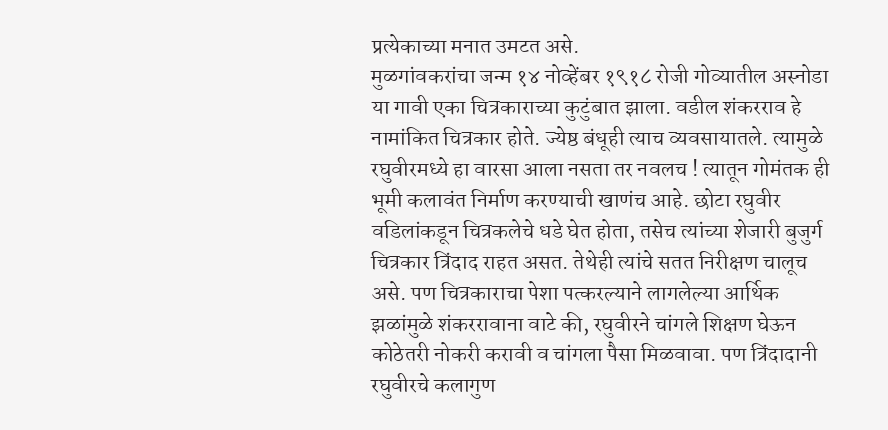प्रत्येकाच्या मनात उमटत असे.
मुळगांवकरांचा जन्म १४ नोव्हेंबर १९१८ रोजी गोव्यातील अस्नोडा या गावी एका चित्रकाराच्या कुटुंबात झाला. वडील शंकरराव हे नामांकित चित्रकार होते. ज्येष्ठ बंधूही त्याच व्यवसायातले. त्यामुळे रघुवीरमध्ये हा वारसा आला नसता तर नवलच ! त्यातून गोमंतक ही भूमी कलावंत निर्माण करण्याची खाणंच आहे. छोटा रघुवीर वडिलांकडून चित्रकलेचे धडे घेत होता, तसेच त्यांच्या शेजारी बुजुर्ग चित्रकार त्रिंदाद राहत असत. तेथेही त्यांचे सतत निरीक्षण चालूच असे. पण चित्रकाराचा पेशा पत्करल्याने लागलेल्या आर्थिक झळांमुळे शंकररावाना वाटे की, रघुवीरने चांगले शिक्षण घेऊन कोठेतरी नोकरी करावी व चांगला पैसा मिळवावा. पण त्रिंदादानी रघुवीरचे कलागुण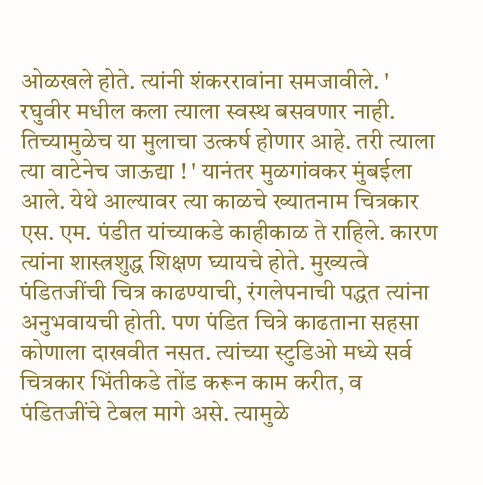ओळखले होते. त्यांनी शंकररावांना समजावीले. ' रघुवीर मधील कला त्याला स्वस्थ बसवणार नाही. तिच्यामुळेच या मुलाचा उत्कर्ष होणार आहे. तरी त्याला त्या वाटेनेच जाऊद्या ! ' यानंतर मुळगांवकर मुंबईला आले. येथे आल्यावर त्या काळचे ख्यातनाम चित्रकार एस. एम. पंडीत यांच्याकडे काहीकाळ ते राहिले. कारण त्यांना शास्त्रशुद्ध शिक्षण घ्यायचे होते. मुख्यत्वे पंडितजींची चित्र काढण्याची, रंगलेपनाची पद्धत त्यांना अनुभवायची होती. पण पंडित चित्रे काढताना सहसा कोणाला दाखवीत नसत. त्यांच्या स्टुडिओ मध्ये सर्व चित्रकार भिंतीकडे तोंड करून काम करीत, व पंडितजींचे टेबल मागे असे. त्यामुळे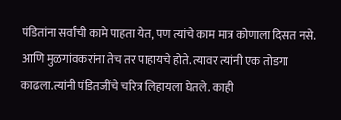पंडितांना सर्वांची कामे पाहता येत, पण त्यांचे काम मात्र कोणाला दिसत नसे. आणि मुळगांवकरांना तेच तर पाहायचे होते. त्यावर त्यांनी एक तोडगा काढला.त्यांनी पंडितजींचे चरित्र लिहायला घेतले. काही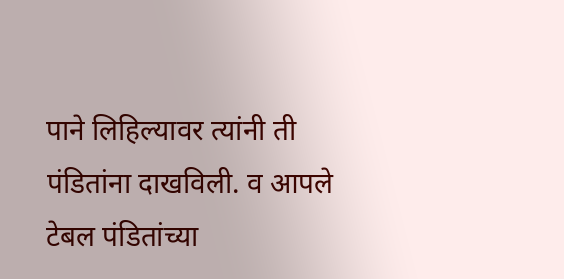पाने लिहिल्यावर त्यांनी ती पंडितांना दाखविली. व आपले टेबल पंडितांच्या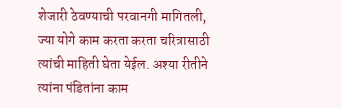शेजारी ठेवण्याची परवानगी मागितली, ज्या योगे काम करता करता चरित्रासाठी त्यांची माहिती घेता येईल. अश्या रीतीने त्यांना पंडितांना काम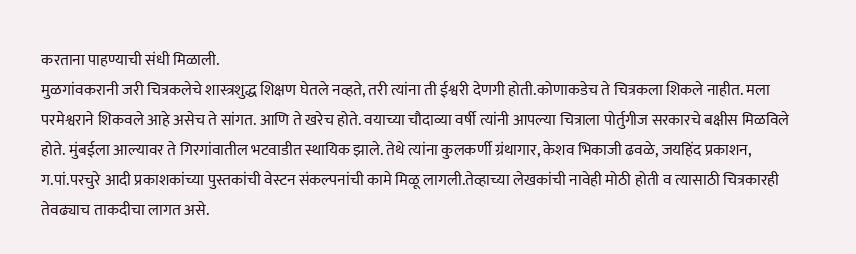करताना पाहण्याची संधी मिळाली.
मुळगांवकरानी जरी चित्रकलेचे शास्त्रशुद्ध शिक्षण घेतले नव्हते, तरी त्यांना ती ईश्वरी देणगी होती.कोणाकडेच ते चित्रकला शिकले नाहीत. मला परमेश्वराने शिकवले आहे असेच ते सांगत. आणि ते खरेच होते. वयाच्या चौदाव्या वर्षी त्यांनी आपल्या चित्राला पोर्तुगीज सरकारचे बक्षीस मिळविले होते. मुंबईला आल्यावर ते गिरगांवातील भटवाडीत स्थायिक झाले. तेथे त्यांना कुलकर्णी ग्रंथागार, केशव भिकाजी ढवळे, जयहिंद प्रकाशन, ग.पां.परचुरे आदी प्रकाशकांच्या पुस्तकांची वेस्टन संकल्पनांची कामे मिळू लागली.तेव्हाच्या लेखकांची नावेही मोठी होती व त्यासाठी चित्रकारही तेवढ्याच ताकदीचा लागत असे.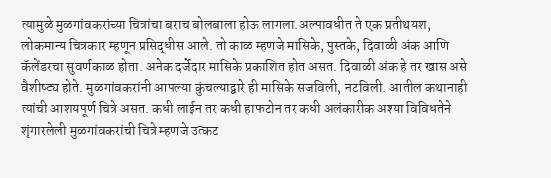त्यामुळे मुळगांवकरांच्या चित्रांचा बराच बोलबाला होऊ लागला.अल्पावधीत ते एक प्रतीथयश, लोकमान्य चित्रकार म्हणून प्रसिद्धीस आले. तो काळ म्हणजे मासिके, पुस्तके, दिवाळी अंक आणि कॅलेंडरचा सुवर्णकाळ होता. अनेक दर्जेदार मासिके प्रकाशित होत असत. दिवाळी अंक हे तर खास असे वैशीष्ट्य होते. मुळगांवकरांनी आपल्या कुंचल्याद्वारे ही मासिके सजविली, नटविली. आतील कथानाही त्यांची आशयपूर्ण चित्रे असत. कधी लाईन तर कधी हाफटोन तर कधी अलंकारीक अश्या विविधतेने शृंगारलेली मुळगांवकरांची चित्रे म्हणजे उत्कट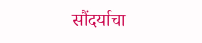सौंदर्याचा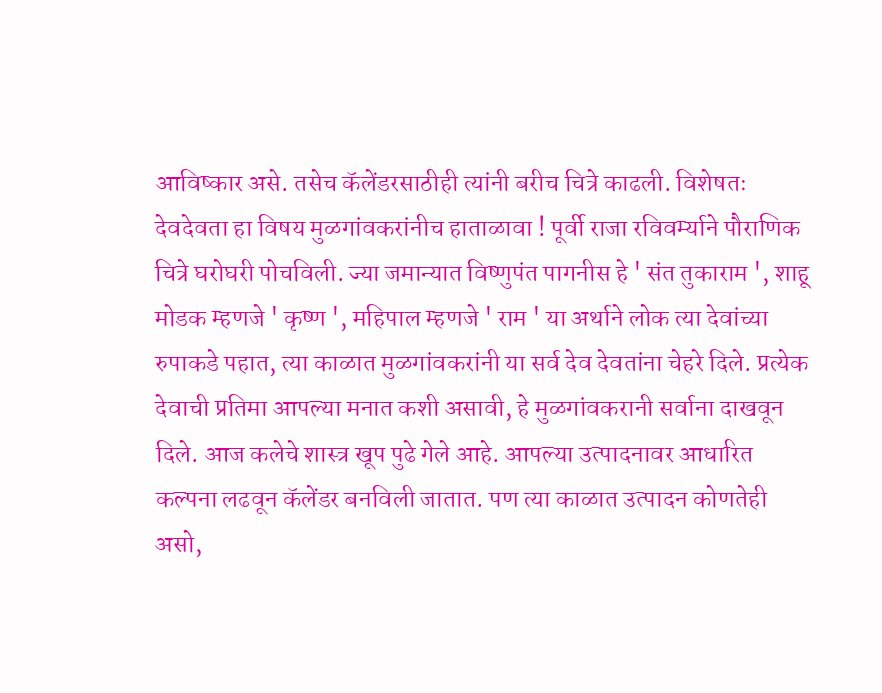आविष्कार असे. तसेच कॅलेंडरसाठीही त्यांनी बरीच चित्रे काढली. विशेषतः देवदेवता हा विषय मुळगांवकरांनीच हाताळावा ! पूर्वी राजा रविवर्म्याने पौराणिक चित्रे घरोघरी पोचविली. ज्या जमान्यात विष्णुपंत पागनीस हे ' संत तुकाराम ', शाहू मोडक म्हणजे ' कृष्ण ', महिपाल म्हणजे ' राम ' या अर्थाने लोक त्या देवांच्या रुपाकडे पहात, त्या काळात मुळगांवकरांनी या सर्व देव देवतांना चेहरे दिले. प्रत्येक देवाची प्रतिमा आपल्या मनात कशी असावी, हे मुळगांवकरानी सर्वाना दाखवून दिले. आज कलेचे शास्त्र खूप पुढे गेले आहे. आपल्या उत्पादनावर आधारित कल्पना लढवून कॅलेंडर बनविली जातात. पण त्या काळात उत्पादन कोणतेही असो,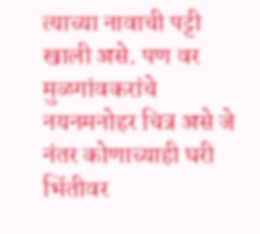त्याच्या नावाची पट्टी खाली असे. पण वर मुळगांवकरांचे नयनमनोहर चित्र असे जे नंतर कोणाच्याही घरी भिंतीवर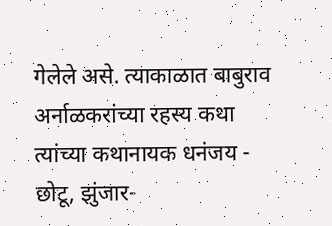गेलेले असे. त्याकाळात बाबुराव अर्नाळकरांच्या रहस्य कथा त्यांच्या कथानायक धनंजय - छोटू, झुंजार-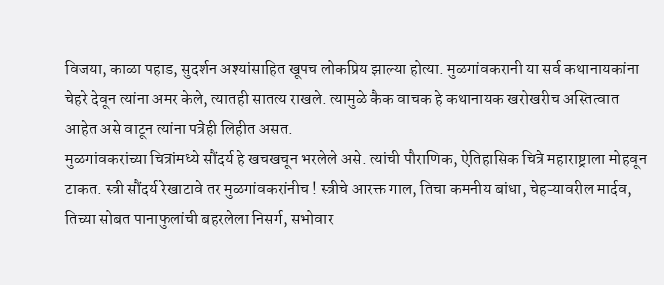विजया, काळा पहाड, सुदर्शन अश्यांसाहित खूपच लोकप्रिय झाल्या होत्या. मुळगांवकरानी या सर्व कथानायकांना चेहरे देवून त्यांना अमर केले, त्यातही सातत्य राखले. त्यामुळे कैक वाचक हे कथानायक खरोखरीच अस्तित्वात आहेत असे वाटून त्यांना पत्रेही लिहीत असत.
मुळगांवकरांच्या चित्रांमध्ये सौंदर्य हे खचखचून भरलेले असे. त्यांची पौराणिक, ऐतिहासिक चित्रे महाराष्ट्राला मोहवून टाकत. स्त्री सौंदर्य रेखाटावे तर मुळगांवकरांनीच ! स्त्रीचे आरक्त गाल, तिचा कमनीय बांधा, चेहऱ्यावरील मार्दव, तिच्या सोबत पानाफुलांची बहरलेला निसर्ग, सभोवार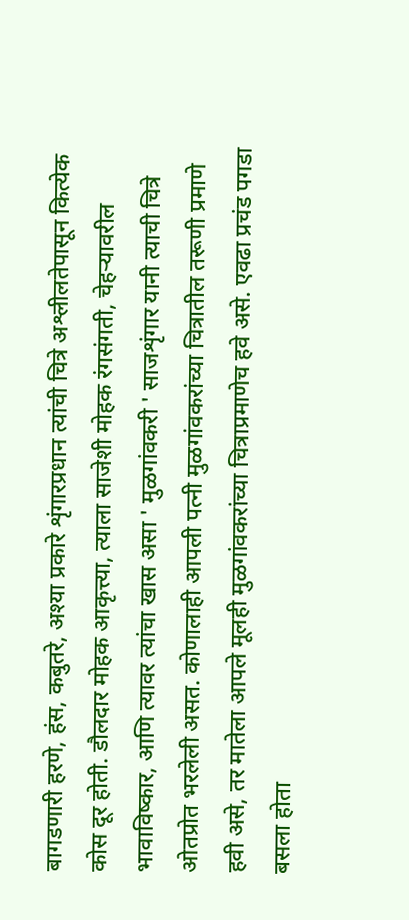बागडणारी हरणे, हंस, कबुतरे, अश्या प्रकारे शृंगारप्रधान त्यांची चित्रे अश्लीलतेपासून कित्येक कोस दूर होती. डौलदार मोहक आकृत्त्या, त्याला साजेशी मोहक रंगसंगती, चेहऱ्यावरील भावाविष्कार, आणि त्यावर त्यांचा खास असा ' मुळगांवकरी ' साजशृंगार यानी त्याची चित्रे ओतप्रोत भरलेली असत. कोणालाही आपली पत्नी मुळगांवकरांच्या चित्रातील तरूणी प्रमाणे हवी असे, तर मातेला आपले मूलही मुळगांवकरांच्या चित्राप्रमाणेच हवे असे. एवढा प्रचंड पगडा बसला होता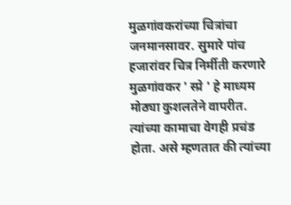मुळगांवकरांच्या चित्रांचा जनमानसावर. सुमारे पांच हजारांवर चित्र निर्मीती करणारे मुळगांवकर ' स्प्रे ' हे माध्यम मोठ्या कुशलतेने वापरीत. त्यांच्या कामाचा वेगही प्रचंड होता. असे म्हणतात की त्यांच्या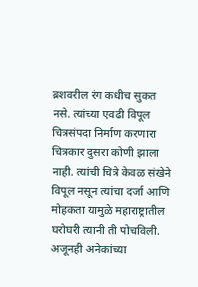ब्रशवरील रंग कधीच सुकत नसे. त्यांच्या एवढी विपूल चित्रसंपदा निर्माण करणारा चित्रकार दुसरा कोणी झाला नाही. त्यांची चित्रे केवळ संखेने विपूल नसून त्यांचा दर्जा आणि मोहकता यामुळे महाराष्ट्रातील घरोघरी त्यानी ती पोचविली. अजूनही अनेकांच्या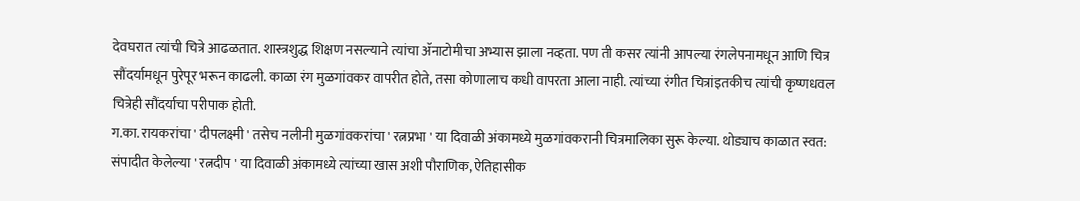देवघरात त्यांची चित्रे आढळतात. शास्त्रशुद्ध शिक्षण नसल्याने त्यांचा ॲनाटोमीचा अभ्यास झाला नव्हता. पण ती कसर त्यांनी आपल्या रंगलेपनामधून आणि चित्र सौंदर्यामधून पुरेपूर भरून काढली. काळा रंग मुळगांवकर वापरीत होते, तसा कोणालाच कधी वापरता आला नाही. त्यांच्या रंगीत चित्रांइतकीच त्यांची कृष्णधवल चित्रेही सौंदर्याचा परीपाक होती.
ग.का. रायकरांचा ' दीपलक्ष्मी ' तसेच नलीनी मुळगांवकरांचा ' रत्नप्रभा ' या दिवाळी अंकामध्ये मुळगांवकरानी चित्रमालिका सुरू केल्या. थोड्याच काळात स्वत: संपादीत केलेल्या ' रत्नदीप ' या दिवाळी अंकामध्ये त्यांच्या खास अशी पौराणिक, ऐतिहासीक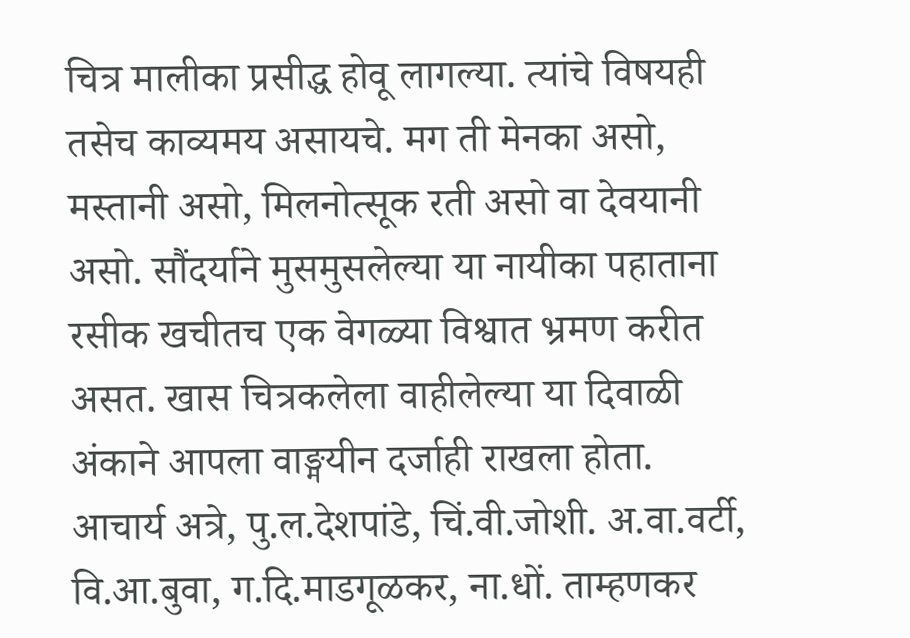चित्र मालीका प्रसीद्ध होवू लागल्या. त्यांचे विषयही तसेच काव्यमय असायचे. मग ती मेनका असो, मस्तानी असो, मिलनोत्सूक रती असो वा देवयानी असो. सौंदर्याने मुसमुसलेल्या या नायीका पहाताना रसीक खचीतच एक वेगळ्या विश्वात भ्रमण करीत असत. खास चित्रकलेला वाहीलेल्या या दिवाळी अंकाने आपला वाङ्मयीन दर्जाही राखला होता. आचार्य अत्रे, पु.ल.देशपांडे, चिं.वी.जोशी. अ.वा.वर्टी, वि.आ.बुवा, ग.दि.माडगूळकर, ना.धों. ताम्हणकर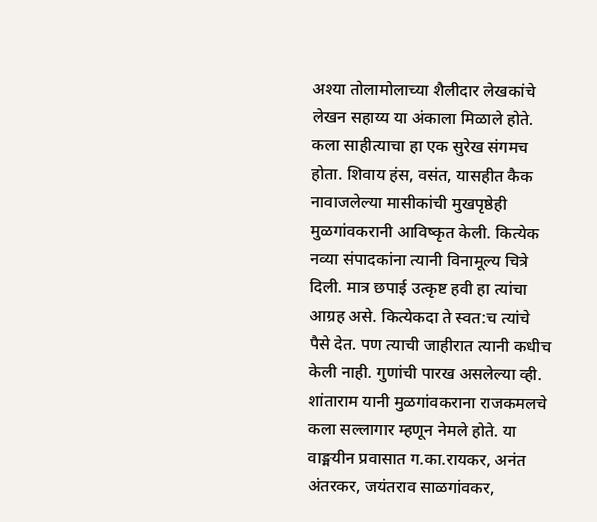अश्या तोलामोलाच्या शैलीदार लेखकांचे लेखन सहाय्य या अंकाला मिळाले होते. कला साहीत्याचा हा एक सुरेख संगमच होता. शिवाय हंस, वसंत, यासहीत कैक नावाजलेल्या मासीकांची मुखपृष्ठेही मुळगांवकरानी आविष्कृत केली. कित्येक नव्या संपादकांना त्यानी विनामूल्य चित्रे दिली. मात्र छपाई उत्कृष्ट हवी हा त्यांचा आग्रह असे. कित्येकदा ते स्वत:च त्यांचे पैसे देत. पण त्याची जाहीरात त्यानी कधीच केली नाही. गुणांची पारख असलेल्या व्ही. शांताराम यानी मुळगांवकराना राजकमलचे कला सल्लागार म्हणून नेमले होते. या वाङ्मयीन प्रवासात ग.का.रायकर, अनंत अंतरकर, जयंतराव साळगांवकर,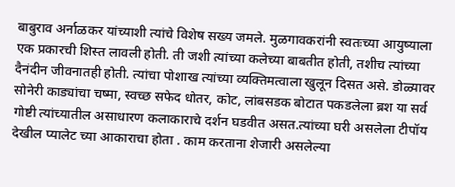बाबुराव अर्नाळकर यांच्याशी त्यांचे विशेष सख्य जमले. मुळगावकरांनी स्वतःच्या आयुष्याला एक प्रकारची शिस्त लावली होती. ती जशी त्यांच्या कलेच्या बाबतीत होती, तशीच त्यांच्या दैनंदीन जीवनातही होती. त्यांचा पोशाख त्यांच्या व्यक्तिमत्वाला खुलून दिसत असे. डोळ्यावर सोनेरी काड्यांचा चष्मा, स्वच्छ सफेद धोतर, कोट, लांबसडक बोटात पकडलेला ब्रश या सर्व गोष्टी त्यांच्यातील असाधारण कलाकाराचे दर्शन घडवीत असत.त्यांच्या घरी असलेला टीपॉय देखील प्यालेट च्या आकाराचा होता . काम करताना शेजारी असलेल्या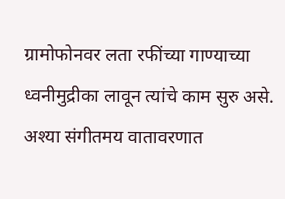ग्रामोफोनवर लता रफींच्या गाण्याच्या ध्वनीमुद्रीका लावून त्यांचे काम सुरु असे. अश्या संगीतमय वातावरणात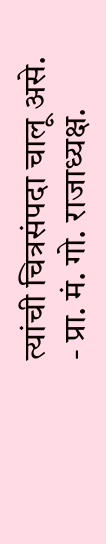त्यांची चित्रसंपदा चालू असे.
- प्रा. मं. गो. राजाध्यक्ष.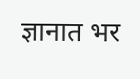ज्ञानात भर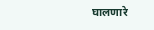घालणारे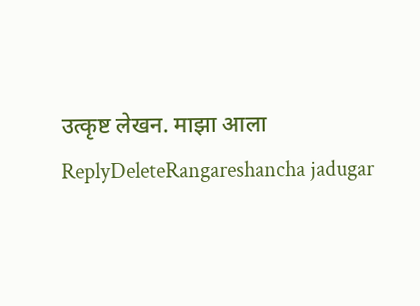उत्कृष्ट लेखन. माझा आला
ReplyDeleteRangareshancha jadugar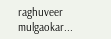raghuveer mulgaokar...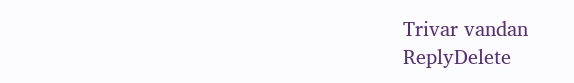Trivar vandan
ReplyDelete